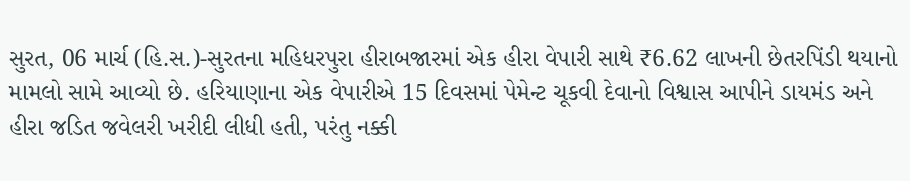સુરત, 06 માર્ચ (હિ.સ.)-સુરતના મહિધરપુરા હીરાબજારમાં એક હીરા વેપારી સાથે ₹6.62 લાખની છેતરપિંડી થયાનો મામલો સામે આવ્યો છે. હરિયાણાના એક વેપારીએ 15 દિવસમાં પેમેન્ટ ચૂકવી દેવાનો વિશ્વાસ આપીને ડાયમંડ અને હીરા જડિત જવેલરી ખરીદી લીધી હતી, પરંતુ નક્કી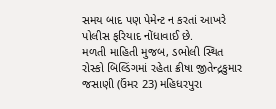સમય બાદ પણ પેમેન્ટ ન કરતાં આખરે પોલીસ ફરિયાદ નોંધાવાઈ છે.
મળતી માહિતી મુજબ, ડભોલી સ્થિત રોસ્કો બિલ્ડિંગમાં રહેતા ક્રીષા જીતેન્દ્રકુમાર જસાણી (ઉંમર 23) મહિધરપુરા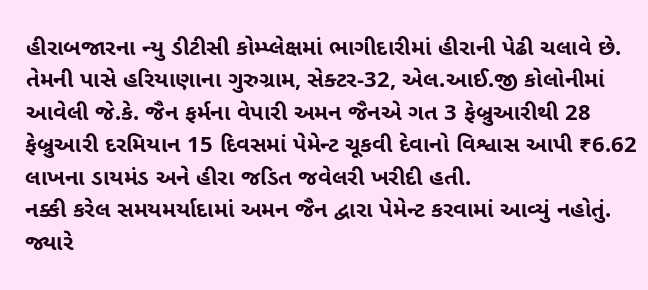હીરાબજારના ન્યુ ડીટીસી કોમ્પ્લેક્ષમાં ભાગીદારીમાં હીરાની પેઢી ચલાવે છે. તેમની પાસે હરિયાણાના ગુરુગ્રામ, સેક્ટર-32, એલ.આઈ.જી કોલોનીમાં આવેલી જે.કે. જૈન ફર્મના વેપારી અમન જૈનએ ગત 3 ફેબ્રુઆરીથી 28 ફેબ્રુઆરી દરમિયાન 15 દિવસમાં પેમેન્ટ ચૂકવી દેવાનો વિશ્વાસ આપી ₹6.62 લાખના ડાયમંડ અને હીરા જડિત જવેલરી ખરીદી હતી.
નક્કી કરેલ સમયમર્યાદામાં અમન જૈન દ્વારા પેમેન્ટ કરવામાં આવ્યું નહોતું. જ્યારે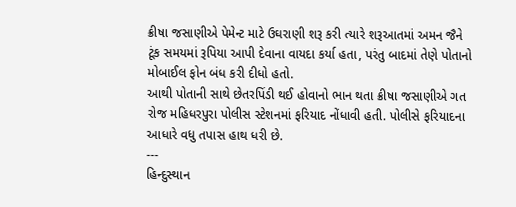ક્રીષા જસાણીએ પેમેન્ટ માટે ઉઘરાણી શરૂ કરી ત્યારે શરૂઆતમાં અમન જૈને ટૂંક સમયમાં રૂપિયા આપી દેવાના વાયદા કર્યા હતા, પરંતુ બાદમાં તેણે પોતાનો મોબાઈલ ફોન બંધ કરી દીધો હતો.
આથી પોતાની સાથે છેતરપિંડી થઈ હોવાનો ભાન થતા ક્રીષા જસાણીએ ગત રોજ મહિધરપુરા પોલીસ સ્ટેશનમાં ફરિયાદ નોંધાવી હતી. પોલીસે ફરિયાદના આધારે વધુ તપાસ હાથ ધરી છે.
---
હિન્દુસ્થાન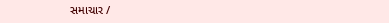સમાચાર /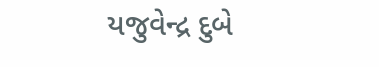યજુવેન્દ્ર દુબે